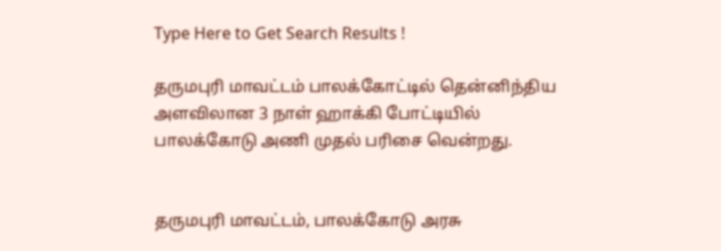Type Here to Get Search Results !

தருமபுரி‌ மாவட்டம் பாலக்கோட்டில் தென்னிந்திய அளவிலான 3 நாள் ஹாக்கி போட்டியில் பாலக்கோடு அணி முதல் பரிசை வென்றது.


தருமபுரி மாவட்டம், பாலக்கோடு அரசு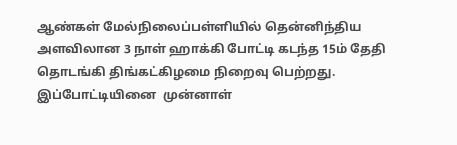ஆண்கள் மேல்நிலைப்பள்ளியில் தென்னிந்திய அளவிலான 3 நாள் ஹாக்கி போட்டி கடந்த 15ம் தேதி தொடங்கி திங்கட்கிழமை நிறைவு பெற்றது. இப்போட்டியினை  முன்னாள்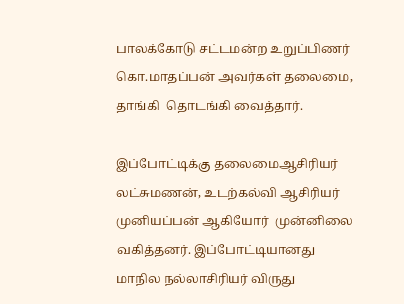பாலக்கோடு சட்டமன்ற உறுப்பிணர் கொ.மாதப்பன் அவர்கள் தலைமை, தாங்கி  தொடங்கி வைத்தார்.

இப்போட்டிக்கு தலைமைஆசிரியர் லட்சுமணன், உடற்கல்வி ஆசிரியர் முனியப்பன் ஆகியோர்  முன்னிலை வகித்தனர். இப்போட்டியானது மாநில நல்லாசிரியர் விருது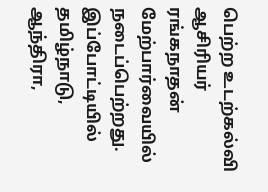பெற்ற உடற்கல்வி ஆசிரியர் ரங்கநாதன் மேற்பார்வையில் நடைப்பெற்றது. இப்போட்டியில் தமிழ்நாடு, ஆந்திரா,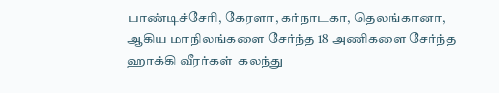பாண்டிச்சேரி, கேரளா, கர்நாடகா, தெலங்கானா, ஆகிய மாநிலங்களை சேர்ந்த 18 அணிகளை சேர்ந்த ஹாக்கி வீரர்கள்  கலந்து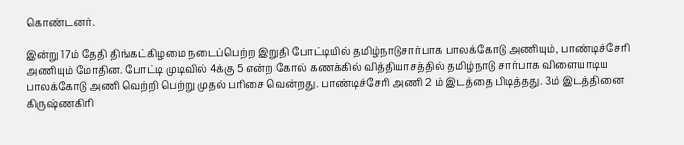கொண்டனர்.

இன்று 17ம் தேதி திங்கட்கிழமை நடைப்பெற்ற இறுதி போட்டியில் தமிழ்நாடுசார்பாக பாலக்கோடு அணியும், பாண்டிச்சேரி அணியும் மோதின. போட்டி முடிவில் 4க்கு 5 என்ற கோல் கணக்கில் வித்தியாசத்தில் தமிழ்நாடு சார்பாக விளையாடிய பாலக்கோடு அணி வெற்றி பெற்று முதல் பரிசை வென்றது. பாண்டிச்சேரி அணி 2 ம் இடத்தை பிடித்தது. 3ம் இடத்தினை கிருஷ்ணகிரி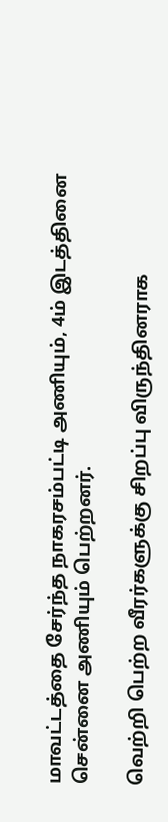மாவட்டத்தை சேர்ந்த நாகரசம்பட்டி அணியும், 4ம் இடத்தினை சென்னை அணியும் பெற்றனர்.

வெற்றி பெற்ற வீரர்களுக்கு சிறப்பு விருந்தினராக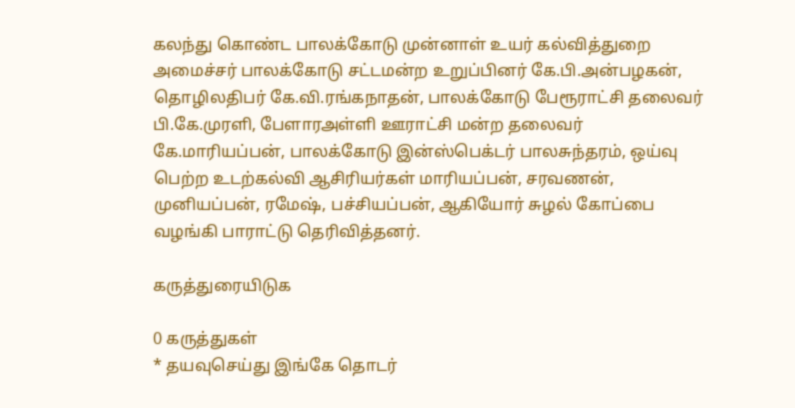கலந்து கொண்ட பாலக்கோடு முன்னாள் உயர் கல்வித்துறை அமைச்சர் பாலக்கோடு சட்டமன்ற உறுப்பினர் கே.பி.அன்பழகன், தொழிலதிபர் கே.வி.ரங்கநாதன், பாலக்கோடு பேரூராட்சி தலைவர் பி.கே.முரளி, பேளாரஅள்ளி ஊராட்சி மன்ற தலைவர் கே.மாரியப்பன், பாலக்கோடு இன்ஸ்பெக்டர் பாலசுந்தரம், ஒய்வு பெற்ற உடற்கல்வி ஆசிரியர்கள் மாரியப்பன், சரவணன், முனியப்பன், ரமேஷ், பச்சியப்பன், ஆகியோர் சுழல் கோப்பை வழங்கி பாராட்டு தெரிவித்தனர்.

கருத்துரையிடுக

0 கருத்துகள்
* தயவுசெய்து இங்கே தொடர்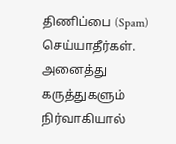திணிப்பை (Spam) செய்யாதீர்கள். அனைத்து கருத்துகளும் நிர்வாகியால்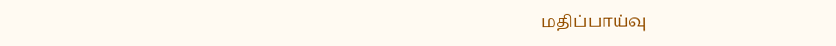மதிப்பாய்வு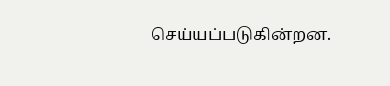செய்யப்படுகின்றன.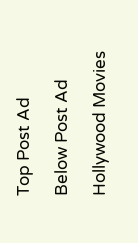Top Post Ad

Below Post Ad

Hollywood Movies